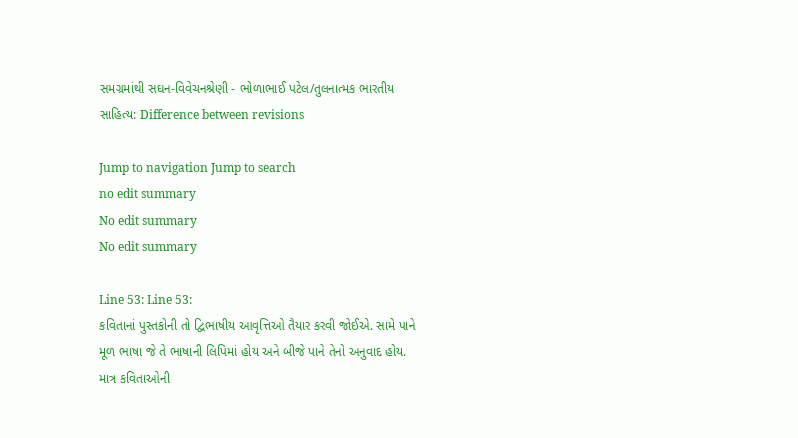સમગ્રમાંથી સઘન-વિવેચનશ્રેણી - ભોળાભાઈ પટેલ/તુલનાત્મક ભારતીય સાહિત્ય: Difference between revisions

Jump to navigation Jump to search
no edit summary
No edit summary
No edit summary

Line 53: Line 53:
કવિતાનાં પુસ્તકોની તો દ્વિભાષીય આવૃત્તિઓ તૈયાર કરવી જોઈએ. સામે પાને મૂળ ભાષા જે તે ભાષાની લિપિમાં હોય અને બીજે પાને તેનો અનુવાદ હોય. માત્ર કવિતાઓની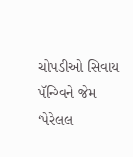ચોપડીઓ સિવાય પૅન્ગ્વિને જેમ ‘પેરેલલ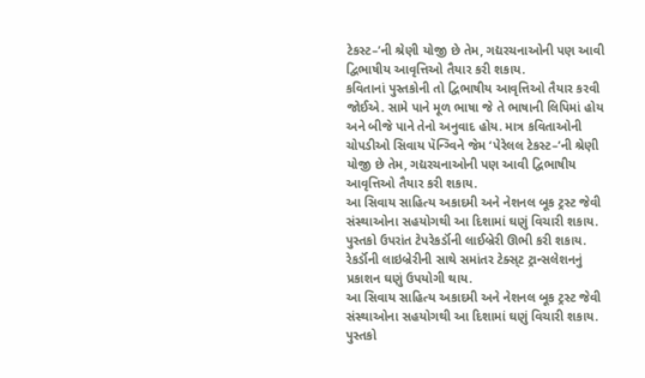ટેકસ્ટ–’ની શ્રેણી યોજી છે તેમ, ગદ્યરચનાઓની પણ આવી દ્વિભાષીય આવૃત્તિઓ તૈયાર કરી શકાય.
કવિતાનાં પુસ્તકોની તો દ્વિભાષીય આવૃત્તિઓ તૈયાર કરવી જોઈએ. સામે પાને મૂળ ભાષા જે તે ભાષાની લિપિમાં હોય અને બીજે પાને તેનો અનુવાદ હોય. માત્ર કવિતાઓની ચોપડીઓ સિવાય પૅન્ગ્વિને જેમ ‘પેરેલલ ટેકસ્ટ–’ની શ્રેણી યોજી છે તેમ, ગદ્યરચનાઓની પણ આવી દ્વિભાષીય આવૃત્તિઓ તૈયાર કરી શકાય.
આ સિવાય સાહિત્ય અકાદમી અને નેશનલ બૂક ટ્રસ્ટ જેવી સંસ્થાઓના સહયોગથી આ દિશામાં ઘણું વિચારી શકાય. પુસ્તકો ઉપરાંત ટેપરેકર્ડૉની લાઈબ્રેરી ઊભી કરી શકાય. રેકર્ડૉની લાઇબ્રેરીની સાથે સમાંતર ટેક્સ્‌ટ ટ્રાન્સલેશનનું પ્રકાશન ઘણું ઉપયોગી થાય.
આ સિવાય સાહિત્ય અકાદમી અને નેશનલ બૂક ટ્રસ્ટ જેવી સંસ્થાઓના સહયોગથી આ દિશામાં ઘણું વિચારી શકાય. પુસ્તકો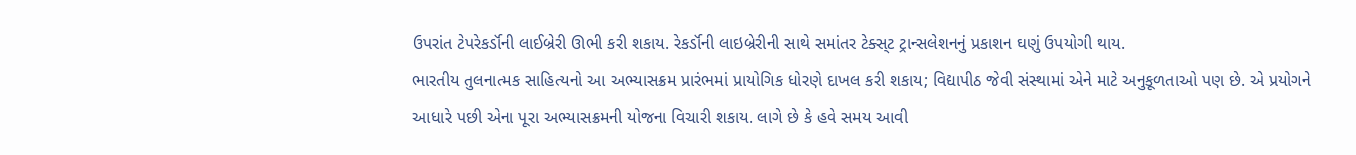ઉપરાંત ટેપરેકર્ડૉની લાઈબ્રેરી ઊભી કરી શકાય. રેકર્ડૉની લાઇબ્રેરીની સાથે સમાંતર ટેક્સ્‌ટ ટ્રાન્સલેશનનું પ્રકાશન ઘણું ઉપયોગી થાય.
ભારતીય તુલનાત્મક સાહિત્યનો આ અભ્યાસક્રમ પ્રારંભમાં પ્રાયોગિક ધોરણે દાખલ કરી શકાય; વિદ્યાપીઠ જેવી સંસ્થામાં એને માટે અનુકૂળતાઓ પણ છે. એ પ્રયોગને આધારે પછી એના પૂરા અભ્યાસક્રમની યોજના વિચારી શકાય. લાગે છે કે હવે સમય આવી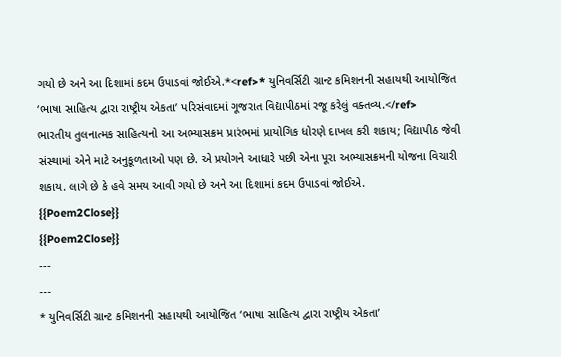ગયો છે અને આ દિશામાં કદમ ઉપાડવાં જોઈએ.*<ref>* યુનિવર્સિટી ગ્રાન્ટ કમિશનની સહાયથી આયોજિત ‘ભાષા સાહિત્ય દ્વારા રાષ્ટ્રીય એકતા’ પરિસંવાદમાં ગૂજરાત વિદ્યાપીઠમાં રજૂ કરેલું વક્તવ્ય.</ref>
ભારતીય તુલનાત્મક સાહિત્યનો આ અભ્યાસક્રમ પ્રારંભમાં પ્રાયોગિક ધોરણે દાખલ કરી શકાય; વિદ્યાપીઠ જેવી સંસ્થામાં એને માટે અનુકૂળતાઓ પણ છે. એ પ્રયોગને આધારે પછી એના પૂરા અભ્યાસક્રમની યોજના વિચારી શકાય. લાગે છે કે હવે સમય આવી ગયો છે અને આ દિશામાં કદમ ઉપાડવાં જોઈએ.
{{Poem2Close}}
{{Poem2Close}}
---
---
* યુનિવર્સિટી ગ્રાન્ટ કમિશનની સહાયથી આયોજિત ‘ભાષા સાહિત્ય દ્વારા રાષ્ટ્રીય એકતા’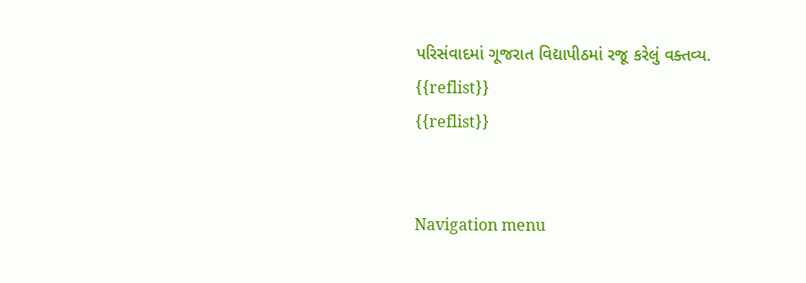પરિસંવાદમાં ગૂજરાત વિદ્યાપીઠમાં રજૂ કરેલું વક્તવ્ય.
{{reflist}}
{{reflist}}


Navigation menu